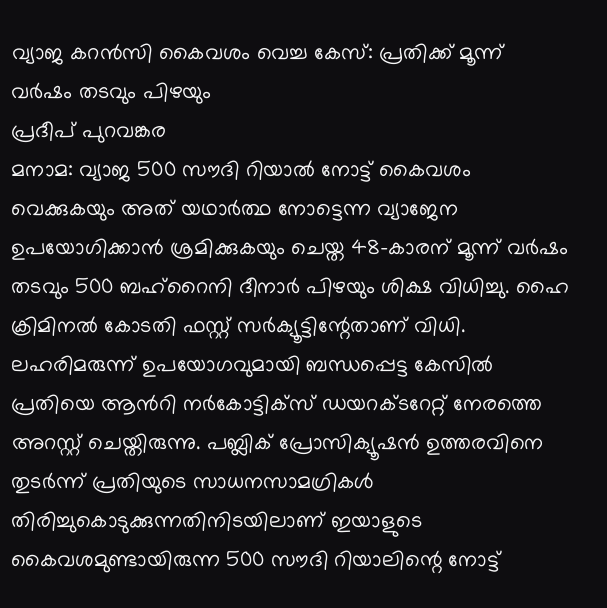വ്യാജ കറൻസി കൈവശം വെച്ച കേസ്: പ്രതിക്ക് മൂന്ന് വർഷം തടവും പിഴയും
പ്രദീപ് പുറവങ്കര
മനാമ: വ്യാജ 500 സൗദി റിയാൽ നോട്ട് കൈവശം വെക്കുകയും അത് യഥാർത്ഥ നോട്ടെന്ന വ്യാജേന ഉപയോഗിക്കാൻ ശ്രമിക്കുകയും ചെയ്ത 48-കാരന് മൂന്ന് വർഷം തടവും 500 ബഹ്റൈനി ദീനാർ പിഴയും ശിക്ഷ വിധിച്ചു. ഹൈ ക്രിമിനൽ കോടതി ഫസ്റ്റ് സർക്യൂട്ടിന്റേതാണ് വിധി.
ലഹരിമരുന്ന് ഉപയോഗവുമായി ബന്ധപ്പെട്ട കേസിൽ പ്രതിയെ ആൻറി നർകോട്ടിക്സ് ഡയറക്ടറേറ്റ് നേരത്തെ അറസ്റ്റ് ചെയ്തിരുന്നു. പബ്ലിക് പ്രോസിക്യൂഷൻ ഉത്തരവിനെ തുടർന്ന് പ്രതിയുടെ സാധനസാമഗ്രികൾ തിരിച്ചുകൊടുക്കുന്നതിനിടയിലാണ് ഇയാളുടെ കൈവശമുണ്ടായിരുന്ന 500 സൗദി റിയാലിന്റെ നോട്ട്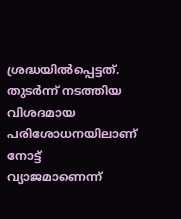ശ്രദ്ധയിൽപ്പെട്ടത്. തുടർന്ന് നടത്തിയ വിശദമായ പരിശോധനയിലാണ് നോട്ട് വ്യാജമാണെന്ന്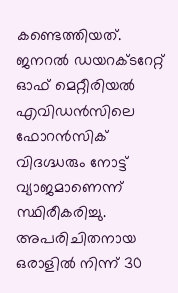കണ്ടെത്തിയത്.
ജനറൽ ഡയറക്ടറേറ്റ് ഓഫ് മെറ്റീരിയൽ എവിഡൻസിലെ ഫോറൻസിക് വിദഗ്ദ്ധരും നോട്ട് വ്യാജമാണെന്ന് സ്ഥിരീകരിച്ചു. അപരിചിതനായ ഒരാളിൽ നിന്ന് 30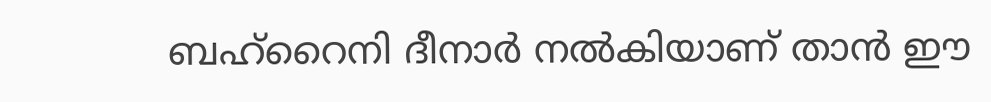ബഹ്റൈനി ദീനാർ നൽകിയാണ് താൻ ഈ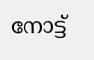നോട്ട്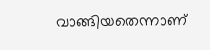വാങ്ങിയതെന്നാണ്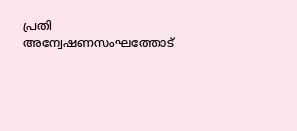പ്രതി അന്വേഷണസംഘത്തോട്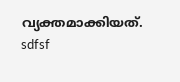വ്യക്തമാക്കിയത്.
sdfsf